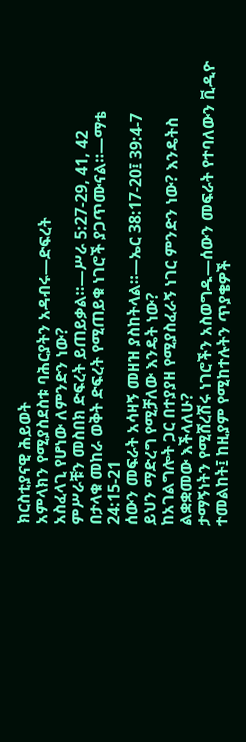ክርስቲያናዊ ሕይወት
አምላክን የሚያስደስቱ ባሕርያትን አዳብሩ—ድፍረት
አስፈላጊ የሆነው ለምንድን ነው?
ምሥራቹን መስበክ ድፍረት ይጠይቃል።—ሥራ 5:27-29, 41, 42
በታላቁ መከራ ወቅት ድፍረት የሚጠይቁ ነገሮች ያጋጥሙናል።—ማቴ 24:15-21
ሰውን መፍራት አሳዛኝ መዘዝ ያስከትላል።—ኤር 38:17-20፤ 39:4-7
ይህን ማድረግ የሚቻለው እንዴት ነው?
ከአገልግሎት ጋር በተያያዘ የሚያስፈራኝ ነገር ምንድን ነው? እንዴትስ ልቋቋመው እችላለሁ?
ታማኝነትን የሚሸረሽሩ ነገሮችን አስወግዱ—ሰውን መፍራት የተባለውን ቪዲዮ ተመልከት፤ ከዚያም የሚከተሉትን ጥያቄዎች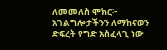ለመመለስ ሞክር፦
አገልግሎታችንን ለማከናወን ድፍረት የግድ አስፈላጊ ነው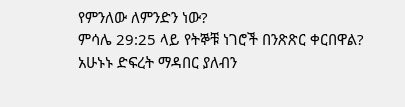የምንለው ለምንድን ነው?
ምሳሌ 29:25 ላይ የትኞቹ ነገሮች በንጽጽር ቀርበዋል?
አሁኑኑ ድፍረት ማዳበር ያለብን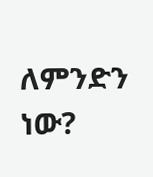ለምንድን ነው?